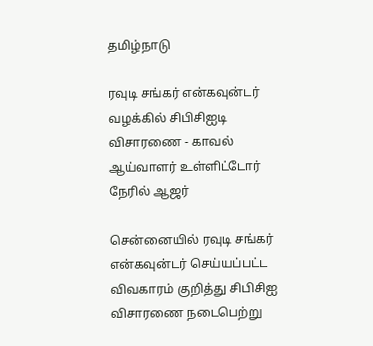தமிழ்நாடு

ரவுடி சங்கர் என்கவுன்டர் வழக்கில் சிபிசிஐடி விசாரணை - காவல் ஆய்வாளர் உள்ளிட்டோர் நேரில் ஆஜர்

சென்னையில் ரவுடி சங்கர் என்கவுன்டர் செய்யப்பட்ட விவகாரம் குறித்து சிபிசிஐ விசாரணை நடைபெற்று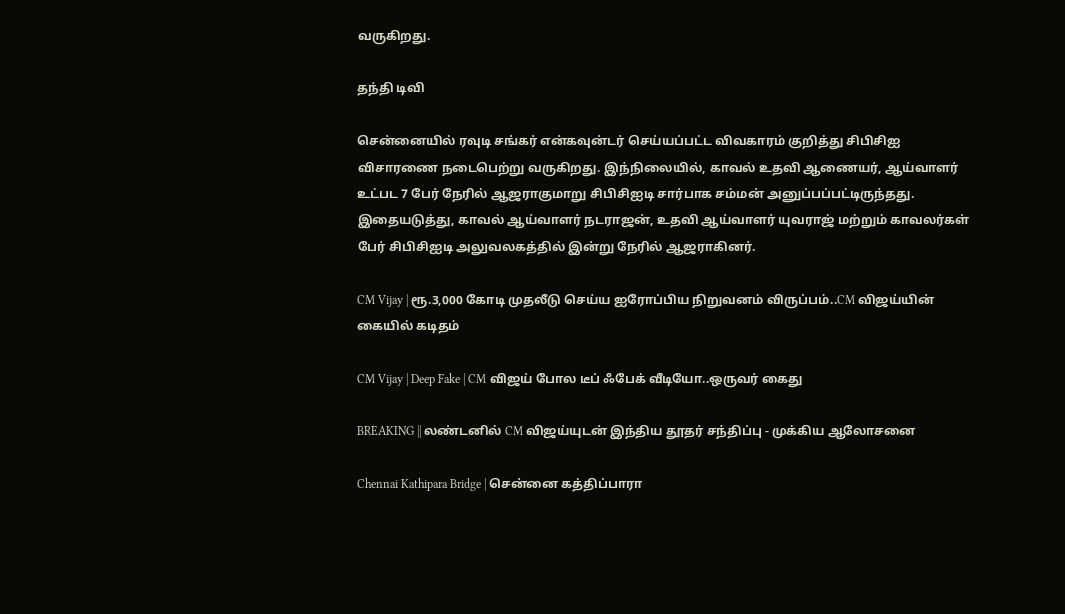வருகிறது.

தந்தி டிவி

சென்னையில் ரவுடி சங்கர் என்கவுன்டர் செய்யப்பட்ட விவகாரம் குறித்து சிபிசிஐ விசாரணை நடைபெற்று வருகிறது. இந்நிலையில், காவல் உதவி ஆணையர், ஆய்வாளர் உட்பட 7 பேர் நேரில் ஆஜராகுமாறு சிபிசிஐடி சார்பாக சம்மன் அனுப்பப்பட்டிருந்தது. இதையடுத்து, காவல் ஆய்வாளர் நடராஜன், உதவி ஆய்வாளர் யுவராஜ் மற்றும் காவலர்கள் பேர் சிபிசிஐடி அலுவலகத்தில் இன்று நேரில் ஆஜராகினர்.

CM Vijay | ரூ.3,000 கோடி முதலீடு செய்ய ஐரோப்பிய நிறுவனம் விருப்பம்..CM விஜய்யின் கையில் கடிதம்

CM Vijay | Deep Fake | CM விஜய் போல டீப் ஃபேக் வீடியோ..ஒருவர் கைது

BREAKING || லண்டனில் CM விஜய்யுடன் இந்திய தூதர் சந்திப்பு - முக்கிய ஆலோசனை

Chennai Kathipara Bridge | சென்னை கத்திப்பாரா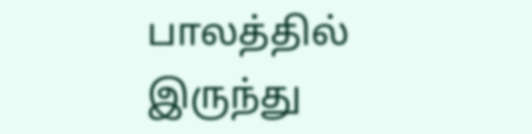பாலத்தில் இருந்து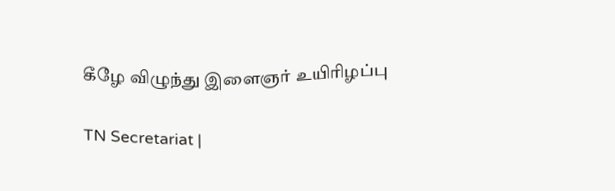கீழே விழுந்து இளைஞர் உயிரிழப்பு

TN Secretariat |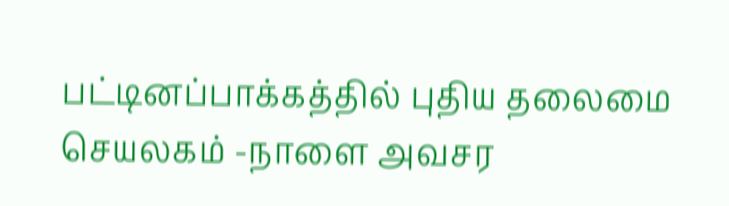பட்டினப்பாக்கத்தில் புதிய தலைமை செயலகம் -நாளை அவசர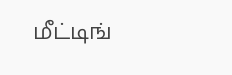மீட்டிங்